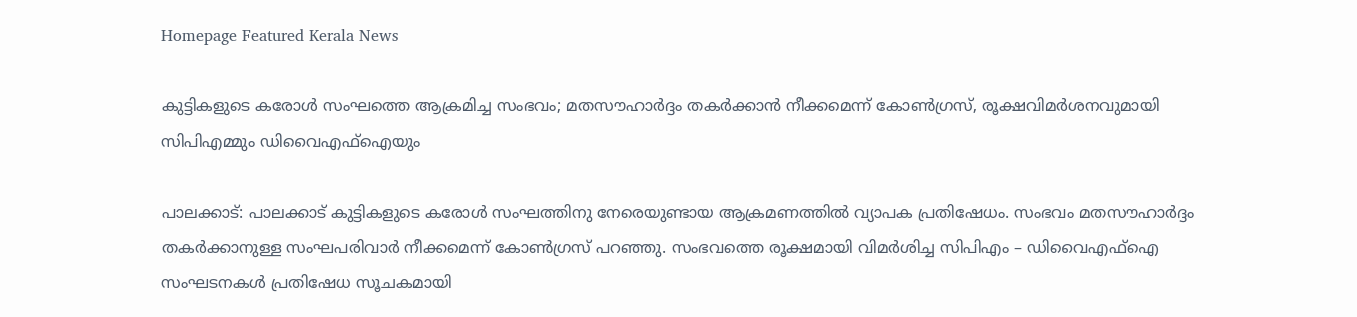Homepage Featured Kerala News

കുട്ടികളുടെ കരോൾ സംഘത്തെ ആക്രമിച്ച സംഭവം; മതസൗഹാർദ്ദം തകർക്കാൻ നീക്കമെന്ന് കോൺഗ്രസ്, രൂക്ഷവിമർശനവുമായി സിപിഎമ്മും ഡിവൈഎഫ്ഐയും

പാലക്കാട്: പാലക്കാട് കുട്ടികളുടെ കരോൾ സംഘത്തിനു നേരെയുണ്ടായ ആക്രമണത്തിൽ വ്യാപക പ്രതിഷേധം. സംഭവം മതസൗഹാർദ്ദം തകർക്കാനുള്ള സംഘപരിവാർ നീക്കമെന്ന് കോൺഗ്രസ് പറഞ്ഞു. സംഭവത്തെ രൂക്ഷമായി വിമർശിച്ച സിപിഎം – ഡിവൈഎഫ്ഐ സംഘടനകൾ പ്രതിഷേധ സൂചകമായി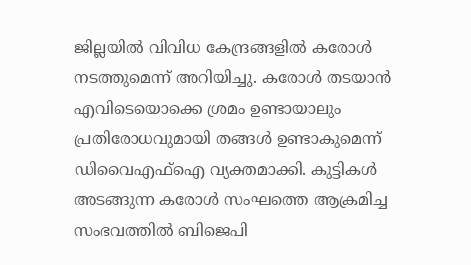ജില്ലയിൽ വിവിധ കേന്ദ്രങ്ങളിൽ കരോൾ നടത്തുമെന്ന് അറിയിച്ചു. കരോൾ തടയാൻ എവിടെയൊക്കെ ശ്രമം ഉണ്ടായാലും പ്രതിരോധവുമായി തങ്ങൾ ഉണ്ടാകുമെന്ന് ഡിവൈഎഫ്ഐ വ്യക്തമാക്കി. കുട്ടികൾ അടങ്ങുന്ന കരോള്‍ സംഘത്തെ ആക്രമിച്ച സംഭവത്തില്‍ ബിജെപി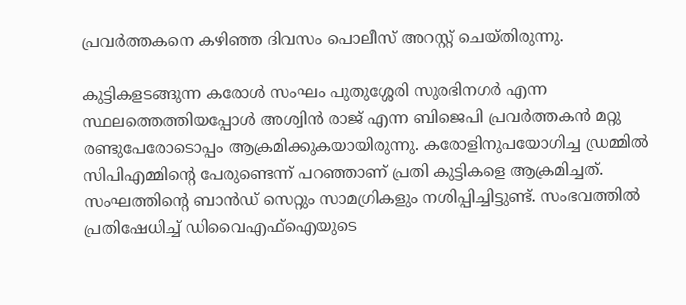പ്രവർത്തകനെ കഴിഞ്ഞ ദിവസം പൊലീസ് അറസ്റ്റ് ചെയ്തിരുന്നു.

കുട്ടികളടങ്ങുന്ന കരോൾ സംഘം പുതുശ്ശേരി സുരഭിനഗര്‍ എന്ന സ്ഥലത്തെത്തിയപ്പോൾ അശ്വിൻ രാജ് എന്ന ബിജെപി പ്രവർത്തകൻ മറ്റു രണ്ടുപേരോടൊപ്പം ആക്രമിക്കുകയായിരുന്നു. കരോളിനുപയോഗിച്ച ഡ്രമ്മിൽ സിപിഎമ്മിന്റെ പേരുണ്ടെന്ന് പറഞ്ഞാണ് പ്രതി കുട്ടികളെ ആക്രമിച്ചത്. സംഘത്തിന്റെ ബാൻഡ് സെറ്റും സാമഗ്രികളും നശിപ്പിച്ചിട്ടുണ്ട്. സംഭവത്തിൽ പ്രതിഷേധിച്ച് ഡിവൈഎഫ്ഐയുടെ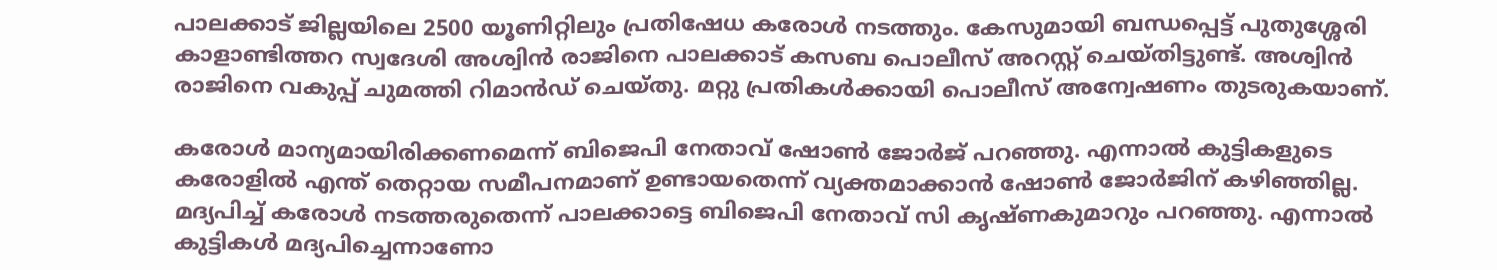പാലക്കാട് ജില്ലയിലെ 2500 യൂണിറ്റിലും പ്രതിഷേധ കരോൾ നടത്തും. കേസുമായി ബന്ധപ്പെട്ട് പുതുശ്ശേരി കാളാണ്ടിത്തറ സ്വദേശി അശ്വിൻ രാജിനെ പാലക്കാട് കസബ പൊലീസ് അറസ്റ്റ് ചെയ്തിട്ടുണ്ട്. അശ്വിൻ രാജിനെ വകുപ്പ് ചുമത്തി റിമാൻഡ് ചെയ്തു. മറ്റു പ്രതികൾക്കായി പൊലീസ് അന്വേഷണം തുടരുകയാണ്.

കരോൾ മാന്യമായിരിക്കണമെന്ന് ബിജെപി നേതാവ് ഷോൺ ജോർജ് പറഞ്ഞു. എന്നാൽ കുട്ടികളുടെ കരോളിൽ എന്ത് തെറ്റായ സമീപനമാണ് ഉണ്ടായതെന്ന് വ്യക്തമാക്കാൻ ഷോൺ ജോർജിന് കഴിഞ്ഞില്ല. മദ്യപിച്ച് കരോൾ നടത്തരുതെന്ന് പാലക്കാട്ടെ ബിജെപി നേതാവ് സി കൃഷ്ണകുമാറും പറഞ്ഞു. എന്നാൽ കുട്ടികൾ മദ്യപിച്ചെന്നാണോ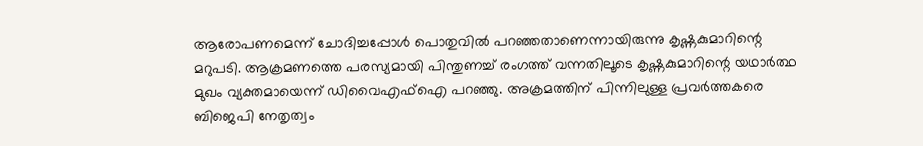ആരോപണമെന്ന് ചോദിച്ചപ്പോൾ പൊതുവിൽ പറഞ്ഞതാണെന്നായിരുന്നു കൃഷ്ണകുമാറിന്റെ മറുപടി. ആക്രമണത്തെ പരസ്യമായി പിന്തുണച്ച് രംഗത്ത് വന്നതിലൂടെ കൃഷ്ണകുമാറിന്റെ യഥാർത്ഥ മുഖം വ്യക്തമായെന്ന് ഡിവൈഎഫ്ഐ പറഞ്ഞു. അക്രമത്തിന് പിന്നിലുള്ള പ്രവർത്തകരെ ബിജെപി നേതൃത്വം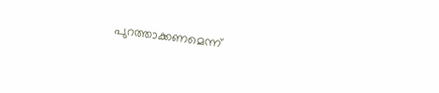പുറത്താക്കണമെന്ന്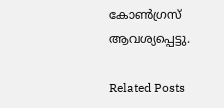കോൺഗ്രസ് ആവശ്യപ്പെട്ടു.

Related Posts